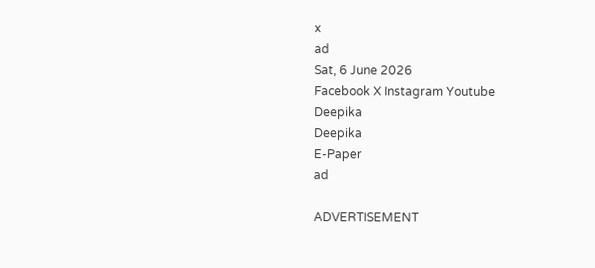x
ad
Sat, 6 June 2026
Facebook X Instagram Youtube
Deepika
Deepika
E-Paper
ad

ADVERTISEMENT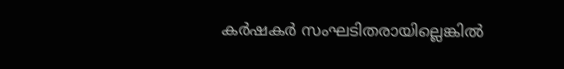കർഷകർ സംഘടിതരായില്ലെങ്കിൽ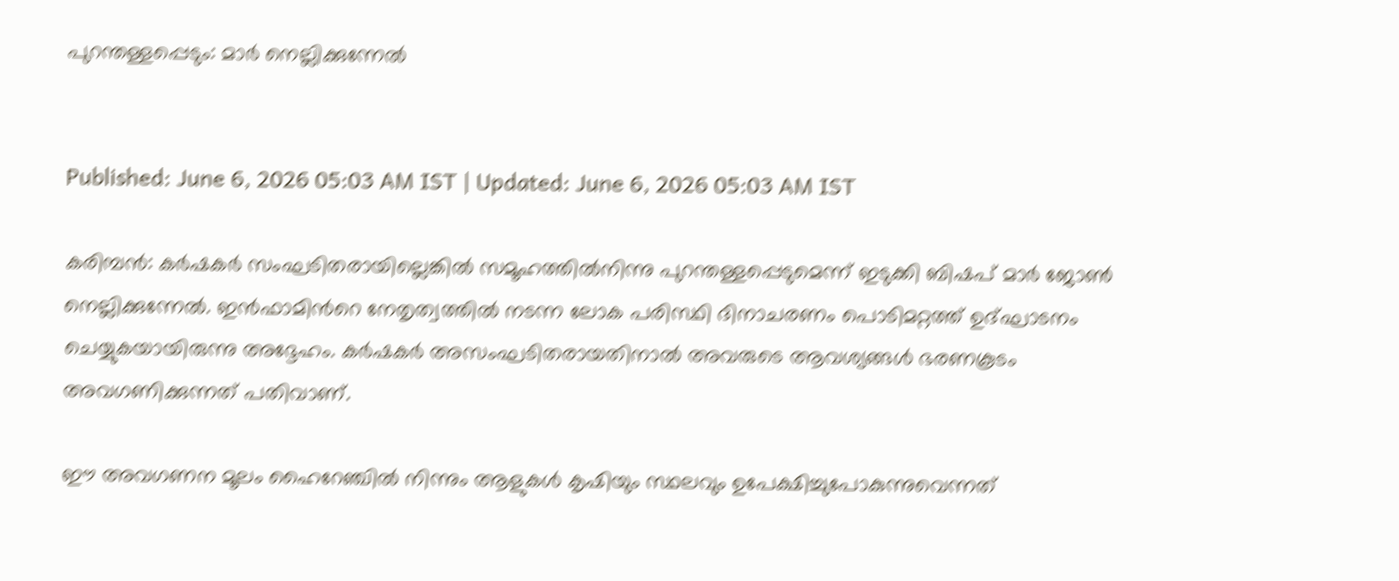പുറന്തള്ളപ്പെടും: മാർ നെല്ലിക്കുന്നേൽ


Published: June 6, 2026 05:03 AM IST | Updated: June 6, 2026 05:03 AM IST

കരിമ്പൻ: കർഷകർ സംഘടിതരായില്ലെങ്കിൽ സമൂഹത്തിൽനിന്നു പുറന്തള്ളപ്പെടുമെന്ന് ഇടുക്കി ബിഷപ് മാർ ജോൺ നെല്ലിക്കുന്നേൽ. ഇൻഫാമിന്‍റെ നേതൃത്വത്തിൽ നടന്ന ലോക പരിസ്ഥി ദിനാചരണം പൊടിമറ്റത്ത് ഉദ്ഘാടനം ചെയ്യുകയായിരുന്നു അദ്ദേഹം. കർഷകർ അസംഘടിതരായതിനാൽ അവരുടെ ആവശ്യങ്ങൾ ഭരണകൂടം അവഗണിക്കുന്നത് പതിവാണ്.

ഈ അവഗണന മൂലം ഹൈറേഞ്ചിൽ നിന്നും ആളുകൾ കൃഷിയും സ്ഥലവും ഉപേക്ഷിച്ചുപോകുന്നുവെന്നത്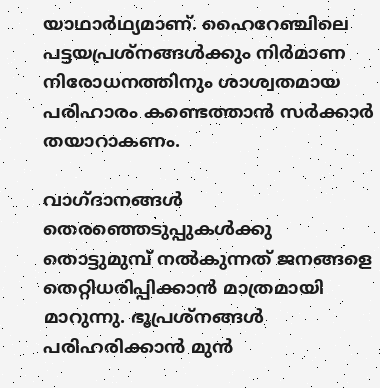യാഥാർഥ്യമാണ്. ഹൈറേഞ്ചിലെ പട്ടയപ്രശ്നങ്ങൾക്കും നിർമാണ നിരോധനത്തിനും ശാശ്വതമായ പരിഹാരം കണ്ടെത്താൻ സർക്കാർ തയാറാകണം.

വാഗ്ദാനങ്ങൾ തെരഞ്ഞെടുപ്പുകൾക്കു തൊട്ടുമുമ്പ് നൽകുന്നത് ജനങ്ങളെ തെറ്റിധരിപ്പിക്കാൻ മാത്രമായി മാറുന്നു. ഭൂപ്രശ്നങ്ങൾ പരിഹരിക്കാൻ മുൻ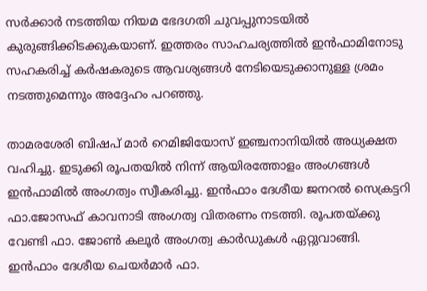സർക്കാർ നടത്തിയ നിയമ ഭേദഗതി ചുവപ്പുനാടയിൽ കുരുങ്ങിക്കിടക്കുകയാണ്. ഇത്തരം സാഹചര്യത്തിൽ ഇൻഫാമിനോടു സഹകരിച്ച് കർഷകരുടെ ആവശ്യങ്ങൾ നേടിയെടുക്കാനുള്ള ശ്രമം നടത്തുമെന്നും അദ്ദേഹം പറഞ്ഞു.

താമരശേരി ബിഷപ് മാർ റെമിജിയോസ് ഇഞ്ചനാനിയിൽ അധ്യക്ഷത വഹിച്ചു. ഇടുക്കി രൂപതയിൽ നിന്ന് ആയിരത്തോളം അംഗങ്ങൾ ഇൻഫാമിൽ അംഗത്വം സ്വീകരിച്ചു. ഇൻഫാം ദേശീയ ജനറൽ സെക്രട്ടറി ഫാ.ജോസഫ് കാവനാടി അംഗത്വ വിതരണം നടത്തി. രൂപതയ്ക്കു വേണ്ടി ഫാ. ജോൺ കലൂർ അംഗത്വ കാർഡുകൾ ഏറ്റുവാങ്ങി. ഇൻഫാം ദേശീയ ചെയർമാർ ഫാ.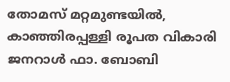തോമസ് മറ്റമുണ്ടയിൽ, കാഞ്ഞിരപ്പള്ളി രൂപത വികാരി ജനറാൾ ഫാ. ബോബി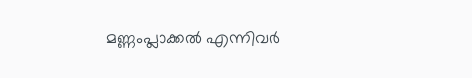മണ്ണംപ്ലാക്കൽ എന്നിവർ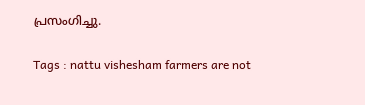പ്രസംഗിച്ചു.

Tags : nattu vishesham farmers are not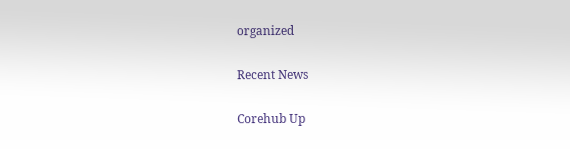organized

Recent News

Corehub Up